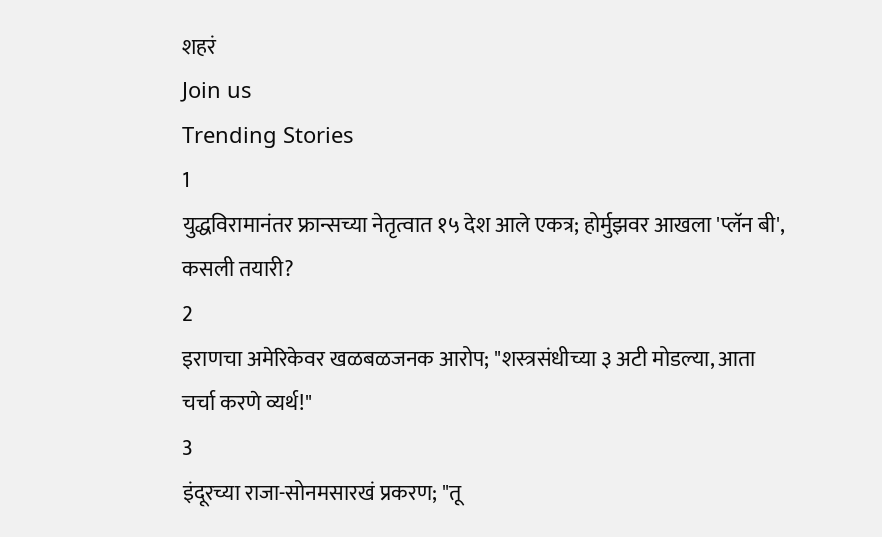शहरं
Join us
Trending Stories
1
युद्धविरामानंतर फ्रान्सच्या नेतृत्वात १५ देश आले एकत्र; होर्मुझवर आखला 'प्लॅन बी', कसली तयारी?
2
इराणचा अमेरिकेवर खळबळजनक आरोप; "शस्त्रसंधीच्या ३ अटी मोडल्या, आता चर्चा करणे व्यर्थ!"
3
इंदूरच्या राजा-सोनमसारखं प्रकरण; "तू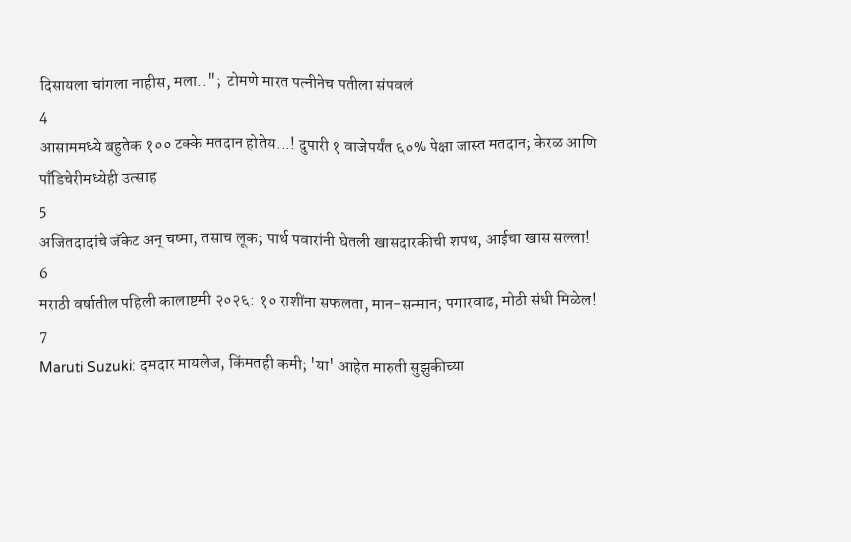दिसायला चांगला नाहीस, मला..";  टोमणे मारत पत्नीनेच पतीला संपवलं
4
आसाममध्ये बहुतेक १०० टक्के मतदान होतेय...! दुपारी १ वाजेपर्यंत ६०% पेक्षा जास्त मतदान; केरळ आणि पाँडिचेरीमध्येही उत्साह
5
अजितदादांचे जॅकेट अन् चष्मा, तसाच लूक; पार्थ पवारांनी घेतली खासदारकीची शपथ, आईचा खास सल्ला!
6
मराठी वर्षातील पहिली कालाष्टमी २०२६: १० राशींना सफलता, मान-सन्मान; पगारवाढ, मोठी संधी मिळेल!
7
Maruti Suzuki: दमदार मायलेज, किंमतही कमी; 'या' आहेत मारुती सुझुकीच्या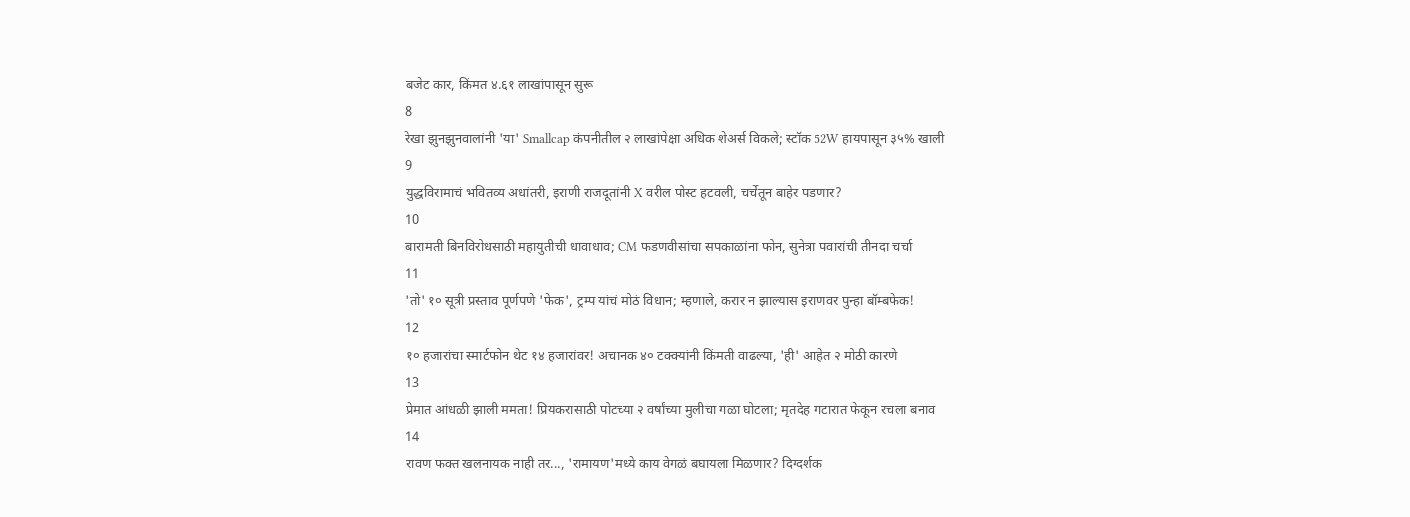बजेट कार, किंमत ४.६१ लाखांपासून सुरू
8
रेखा झुनझुनवालांनी 'या' Smallcap कंपनीतील २ लाखांपेक्षा अधिक शेअर्स विकले; स्टॉक 52W हायपासून ३५% खाली
9
युद्धविरामाचं भवितव्य अधांतरी, इराणी राजदूतांनी X वरील पोस्ट हटवली, चर्चेतून बाहेर पडणार?
10
बारामती बिनविरोधसाठी महायुतीची धावाधाव; CM फडणवीसांचा सपकाळांना फोन, सुनेत्रा पवारांची तीनदा चर्चा
11
'तो' १० सूत्री प्रस्ताव पूर्णपणे 'फेक', ट्रम्प यांचं मोठं विधान; म्हणाले, करार न झाल्यास इराणवर पुन्हा बॉम्बफेक!
12
१० हजारांचा स्मार्टफोन थेट १४ हजारांवर! अचानक ४० टक्क्यांनी किंमती वाढल्या, 'ही' आहेत २ मोठी कारणे
13
प्रेमात आंधळी झाली ममता! प्रियकरासाठी पोटच्या २ वर्षांच्या मुलीचा गळा घोटला; मृतदेह गटारात फेकून रचला बनाव
14
रावण फक्त खलनायक नाही तर..., 'रामायण'मध्ये काय वेगळं बघायला मिळणार? दिग्दर्शक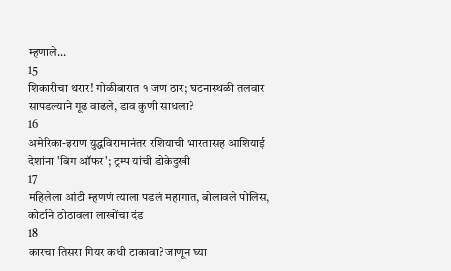म्हणाले...
15
शिकारीचा थरार! गोळीबारात १ जण ठार; घटनास्थळी तलवार सापडल्याने गूढ वाढले, डाव कुणी साधला?
16
अमेरिका-इराण युद्धविरामानंतर रशियाची भारतासह आशियाई देशांना 'बिग ऑफर'; ट्रम्प यांची डोकेदुखी
17
महिलेला आंटी म्हणणं त्याला पडलं महागात, बोलावले पोलिस, कोर्टाने ठोठावला लाखोंचा दंड
18
कारचा तिसरा गियर कधी टाकावा? जाणून घ्या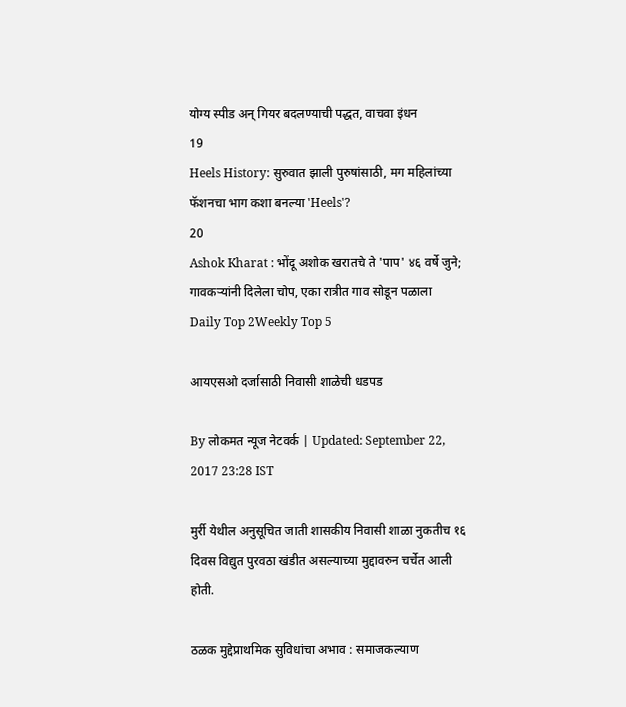योग्य स्पीड अन् गियर बदलण्याची पद्धत, वाचवा इंधन
19
Heels History: सुरुवात झाली पुरुषांसाठी, मग महिलांच्या फॅशनचा भाग कशा बनल्या 'Heels'?
20
Ashok Kharat : भोंदू अशोक खरातचे ते 'पाप' ४६ वर्षे जुने; गावकऱ्यांनी दिलेला चोप, एका रात्रीत गाव सोडून पळाला
Daily Top 2Weekly Top 5

आयएसओ दर्जासाठी निवासी शाळेची धडपड

By लोकमत न्यूज नेटवर्क | Updated: September 22, 2017 23:28 IST

मुर्री येथील अनुसूचित जाती शासकीय निवासी शाळा नुकतीच १६ दिवस विद्युत पुरवठा खंडीत असल्याच्या मुद्दावरुन चर्चेत आली होती.

ठळक मुद्देप्राथमिक सुविधांचा अभाव : समाजकल्याण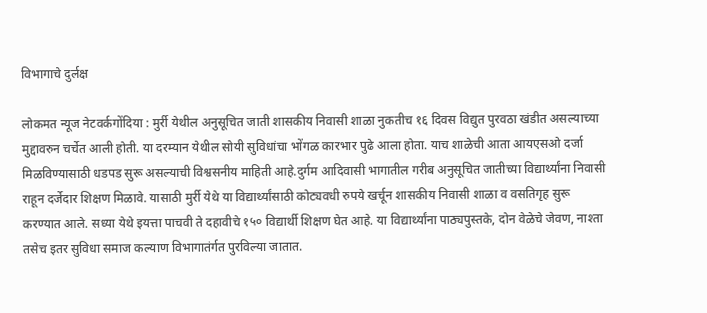विभागाचे दुर्लक्ष

लोकमत न्यूज नेटवर्कगोंदिया : मुर्री येथील अनुसूचित जाती शासकीय निवासी शाळा नुकतीच १६ दिवस विद्युत पुरवठा खंडीत असल्याच्या मुद्दावरुन चर्चेत आली होती. या दरम्यान येथील सोयी सुविधांचा भोंगळ कारभार पुढे आला होता. याच शाळेची आता आयएसओ दर्जा मिळविण्यासाठी धडपड सुरू असल्याची विश्वसनीय माहिती आहे.दुर्गम आदिवासी भागातील गरीब अनुसूचित जातीच्या विद्यार्थ्यांना निवासी राहून दर्जेदार शिक्षण मिळावे. यासाठी मुर्री येथे या विद्यार्थ्यांसाठी कोट्यवधी रुपये खर्चून शासकीय निवासी शाळा व वसतिगृह सुरू करण्यात आले. सध्या येथे इयत्ता पाचवी ते दहावीचे १५० विद्यार्थी शिक्षण घेत आहे. या विद्यार्थ्यांना पाठ्यपुस्तके, दोन वेळेचे जेवण, नाश्ता तसेच इतर सुविधा समाज कल्याण विभागातंर्गत पुरविल्या जातात.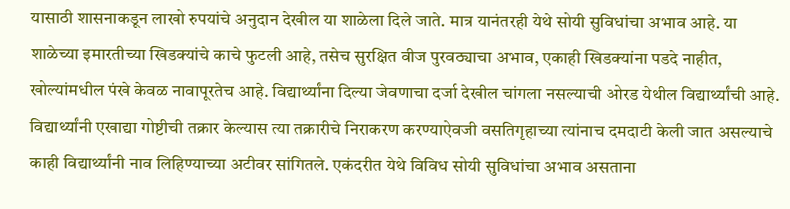यासाठी शासनाकडून लाखो रुपयांचे अनुदान देखील या शाळेला दिले जाते. मात्र यानंतरही येथे सोयी सुविधांचा अभाव आहे. या शाळेच्या इमारतीच्या खिडक्यांचे काचे फुटली आहे, तसेच सुरक्षित वीज पुरवठ्याचा अभाव, एकाही खिडक्यांना पडदे नाहीत, खोल्यांमधील पंखे केवळ नावापूरतेच आहे. विद्यार्थ्यांना दिल्या जेवणाचा दर्जा देखील चांगला नसल्याची ओरड येथील विद्यार्थ्यांची आहे. विद्यार्थ्यांनी एखाद्या गोष्टीची तक्रार केल्यास त्या तक्रारीचे निराकरण करण्याऐवजी वसतिगृहाच्या त्यांनाच दमदाटी केली जात असल्याचे काही विद्यार्थ्यांनी नाव लिहिण्याच्या अटीवर सांगितले. एकंदरीत येथे विविध सोयी सुविधांचा अभाव असताना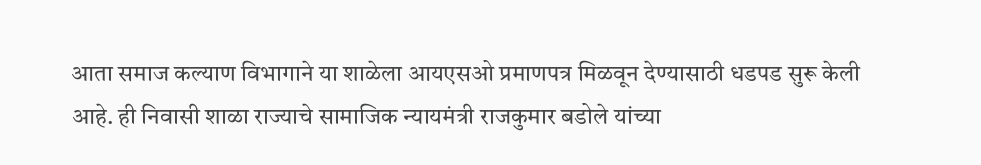आता समाज कल्याण विभागाने या शाळेला आयएसओ प्रमाणपत्र मिळवून देण्यासाठी धडपड सुरू केली आहे. ही निवासी शाळा राज्याचे सामाजिक न्यायमंत्री राजकुमार बडोले यांच्या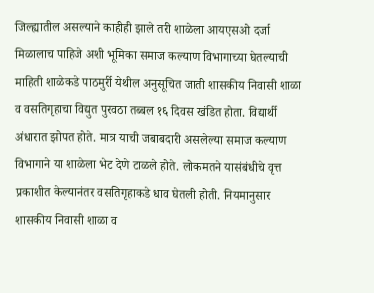जिल्ह्यातील असल्याने काहीही झाले तरी शाळेला आयएसओ दर्जा मिळालाच पाहिजे अशी भूमिका समाज कल्याण विभागाच्या घेतल्याची माहिती शाळेकडे पाठमुर्री येथील अनुसूचित जाती शासकीय निवासी शाळा व वसतिगृहाचा विद्युत पुरवठा तब्बल १६ दिवस खंडित होता. विद्यार्थी अंधारात झोपत होते. मात्र याची जबाबदारी असलेल्या समाज कल्याण विभागाने या शाळेला भेट देणे टाळले होते. लोकमतने यासंबंधीचे वृत्त प्रकाशीत केल्यानंतर वसतिगृहाकडे धाव घेतली होती. नियमानुसार शासकीय निवासी शाळा व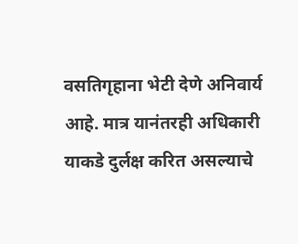वसतिगृहाना भेटी देणे अनिवार्य आहे. मात्र यानंतरही अधिकारी याकडे दुर्लक्ष करित असल्याचे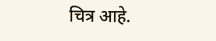चित्र आहे.